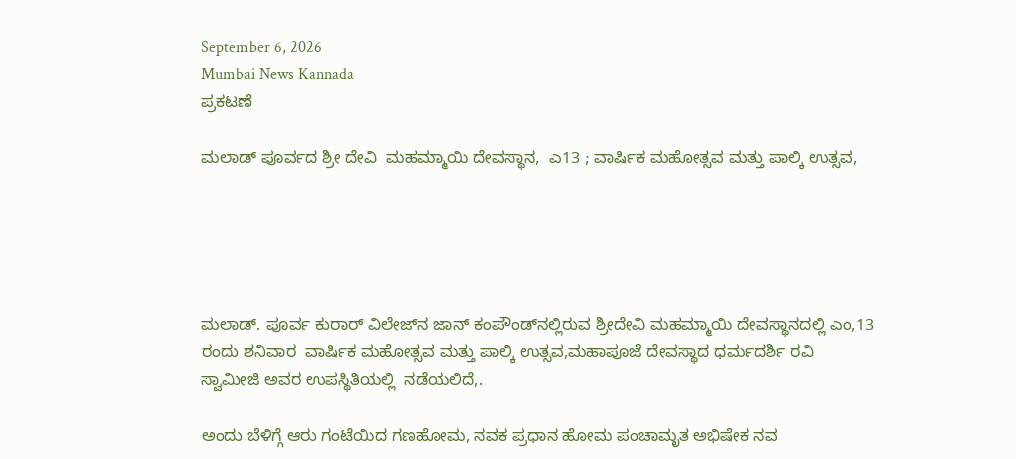September 6, 2026
Mumbai News Kannada
ಪ್ರಕಟಣೆ

ಮಲಾಡ್ ಪೂರ್ವದ ಶ್ರೀ ದೇವಿ  ಮಹಮ್ಮಾಯಿ ದೇವಸ್ಥಾನ,  ಎ13 ; ವಾರ್ಷಿಕ ಮಹೋತ್ಸವ ಮತ್ತು ಪಾಲ್ಕಿ ಉತ್ಸವ,





ಮಲಾಡ್. ಪೂರ್ವ ಕುರಾರ್‌ ವಿಲೇಜ್‌ನ ಜಾನ್ ಕಂಪೌಂಡ್‌ನಲ್ಲಿರುವ ಶ್ರೀದೇವಿ ಮಹಮ್ಮಾಯಿ ದೇವಸ್ಥಾನದಲ್ಲಿ ಎಂ,13 ರಂದು ಶನಿವಾರ  ವಾರ್ಷಿಕ ಮಹೋತ್ಸವ ಮತ್ತು ಪಾಲ್ಕಿ ಉತ್ಸವ,ಮಹಾಪೂಜೆ ದೇವಸ್ಥಾದ ಧರ್ಮದರ್ಶಿ ರವಿ ಸ್ವಾಮೀಜಿ ಅವರ ಉಪಸ್ಥಿತಿಯಲ್ಲಿ  ನಡೆಯಲಿದೆ,.

ಅಂದು ಬೆಳಿಗ್ಗೆ ಆರು ಗಂಟೆಯಿದ ಗಣಹೋಮ, ನವಕ ಪ್ರಧಾನ ಹೋಮ ಪಂಚಾಮೃತ ಅಭಿಷೇಕ ನವ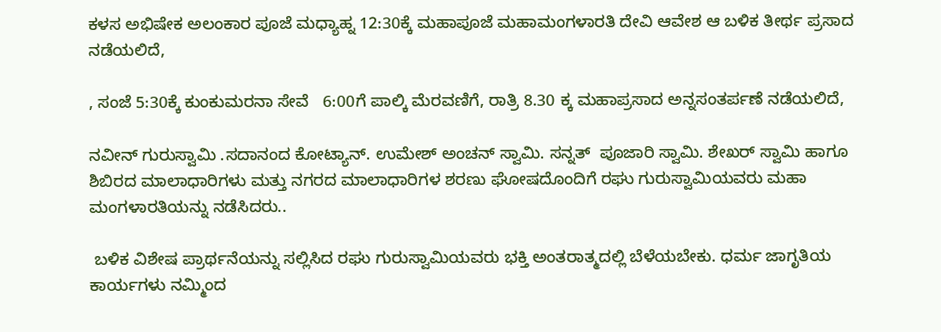ಕಳಸ ಅಭಿಷೇಕ ಅಲಂಕಾರ ಪೂಜೆ ಮಧ್ಯಾಹ್ನ 12:30ಕ್ಕೆ ಮಹಾಪೂಜೆ ಮಹಾಮಂಗಳಾರತಿ ದೇವಿ ಆವೇಶ ಆ ಬಳಿಕ ತೀರ್ಥ ಪ್ರಸಾದ ನಡೆಯಲಿದೆ,

, ಸಂಜೆ 5:30ಕ್ಕೆ ಕುಂಕುಮರನಾ ಸೇವೆ   6:00ಗೆ ಪಾಲ್ಕಿ ಮೆರವಣಿಗೆ, ರಾತ್ರಿ 8.30 ಕ್ಕ ಮಹಾಪ್ರಸಾದ ಅನ್ನಸಂತರ್ಪಣೆ ನಡೆಯಲಿದೆ,

ನವೀನ್ ಗುರುಸ್ವಾಮಿ .ಸದಾನಂದ ಕೋಟ್ಯಾನ್. ಉಮೇಶ್ ಅಂಚನ್ ಸ್ವಾಮಿ. ಸನ್ನತ್  ಪೂಜಾರಿ ಸ್ವಾಮಿ. ಶೇಖರ್ ಸ್ವಾಮಿ ಹಾಗೂ ಶಿಬಿರದ ಮಾಲಾಧಾರಿಗಳು ಮತ್ತು ನಗರದ ಮಾಲಾಧಾರಿಗಳ ಶರಣು ಘೋಷದೊಂದಿಗೆ ರಘು ಗುರುಸ್ವಾಮಿಯವರು ಮಹಾ ಮಂಗಳಾರತಿಯನ್ನು ನಡೆಸಿದರು..

 ಬಳಿಕ ವಿಶೇಷ ಪ್ರಾರ್ಥನೆಯನ್ನು ಸಲ್ಲಿಸಿದ ರಘು ಗುರುಸ್ವಾಮಿಯವರು ಭಕ್ತಿ ಅಂತರಾತ್ಮದಲ್ಲಿ ಬೆಳೆಯಬೇಕು. ಧರ್ಮ ಜಾಗೃತಿಯ ಕಾರ್ಯಗಳು ನಮ್ಮಿಂದ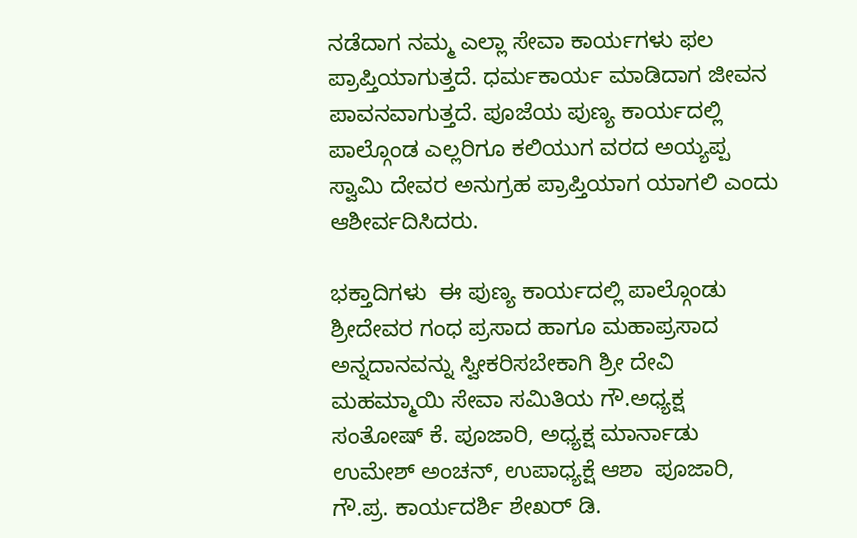ನಡೆದಾಗ ನಮ್ಮ ಎಲ್ಲಾ ಸೇವಾ ಕಾರ್ಯಗಳು ಫಲ ಪ್ರಾಪ್ತಿಯಾಗುತ್ತದೆ. ಧರ್ಮಕಾರ್ಯ ಮಾಡಿದಾಗ ಜೀವನ ಪಾವನವಾಗುತ್ತದೆ. ಪೂಜೆಯ ಪುಣ್ಯ ಕಾರ್ಯದಲ್ಲಿ ಪಾಲ್ಗೊಂಡ ಎಲ್ಲರಿಗೂ ಕಲಿಯುಗ ವರದ ಅಯ್ಯಪ್ಪ ಸ್ವಾಮಿ ದೇವರ ಅನುಗ್ರಹ ಪ್ರಾಪ್ತಿಯಾಗ ಯಾಗಲಿ ಎಂದು ಆಶೀರ್ವದಿಸಿದರು.

ಭಕ್ತಾದಿಗಳು  ಈ ಪುಣ್ಯ ಕಾರ್ಯದಲ್ಲಿ ಪಾಲ್ಗೊಂಡು ಶ್ರೀದೇವರ ಗಂಧ ಪ್ರಸಾದ ಹಾಗೂ ಮಹಾಪ್ರಸಾದ ಅನ್ನದಾನವನ್ನು ಸ್ವೀಕರಿಸಬೇಕಾಗಿ ಶ್ರೀ ದೇವಿ ಮಹಮ್ಮಾಯಿ ಸೇವಾ ಸಮಿತಿಯ ಗೌ.ಅಧ್ಯಕ್ಷ ಸಂತೋಷ್ ಕೆ. ಪೂಜಾರಿ, ಅಧ್ಯಕ್ಷ ಮಾರ್ನಾಡು ಉಮೇಶ್ ಅಂಚನ್, ಉಪಾಧ್ಯಕ್ಷೆ ಆಶಾ  ಪೂಜಾರಿ, ಗೌ.ಪ್ರ. ಕಾರ್ಯದರ್ಶಿ ಶೇಖರ್ ಡಿ.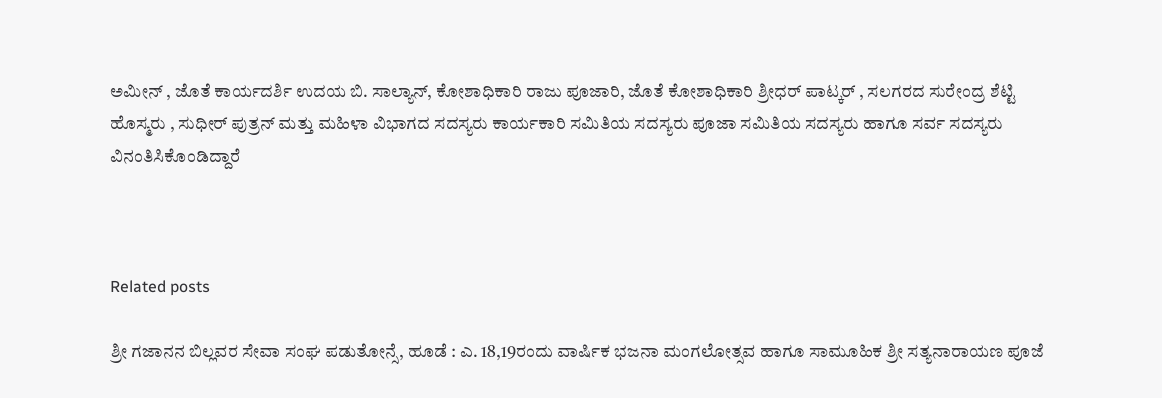ಅಮೀನ್ , ಜೊತೆ ಕಾರ್ಯದರ್ಶಿ ಉದಯ ಬಿ. ಸಾಲ್ಯಾನ್, ಕೋಶಾಧಿಕಾರಿ ರಾಜು ಪೂಜಾರಿ, ಜೊತೆ ಕೋಶಾಧಿಕಾರಿ ಶ್ರೀಧರ್ ಪಾಟ್ಕರ್ , ಸಲಗರದ ಸುರೇಂದ್ರ ಶೆಟ್ಟಿ ಹೊಸ್ಮರು , ಸುಧೀರ್ ಪುತ್ರನ್ ಮತ್ತು ಮಹಿಳಾ ವಿಭಾಗದ ಸದಸ್ಯರು ಕಾರ್ಯಕಾರಿ ಸಮಿತಿಯ ಸದಸ್ಯರು ಪೂಜಾ ಸಮಿತಿಯ ಸದಸ್ಯರು ಹಾಗೂ ಸರ್ವ ಸದಸ್ಯರು ವಿನಂತಿಸಿಕೊಂಡಿದ್ದಾರೆ



Related posts

ಶ್ರೀ ಗಜಾನನ ಬಿಲ್ಲವರ ಸೇವಾ ಸಂಘ ಪಡುತೋನ್ಸೆ, ಹೂಡೆ : ಎ. 18,19ರಂದು ವಾರ್ಷಿಕ ಭಜನಾ ಮಂಗಲೋತ್ಸವ ಹಾಗೂ ಸಾಮೂಹಿಕ ಶ್ರೀ ಸತ್ಯನಾರಾಯಣ ಪೂಜೆ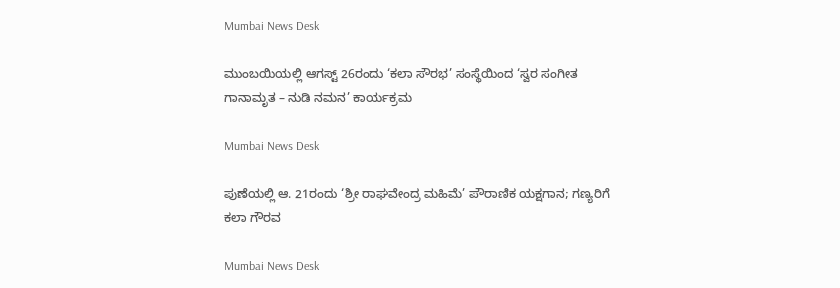Mumbai News Desk

ಮುಂಬಯಿಯಲ್ಲಿ ಆಗಸ್ಟ್ 26ರಂದು ‘ಕಲಾ ಸೌರಭ’ ಸಂಸ್ಥೆಯಿಂದ ‘ಸ್ವರ ಸಂಗೀತ ಗಾನಾಮೃತ – ನುಡಿ ನಮನ’ ಕಾರ್ಯಕ್ರಮ

Mumbai News Desk

ಪುಣೆಯಲ್ಲಿ ಆ. 21ರಂದು ‘ಶ್ರೀ ರಾಘವೇಂದ್ರ ಮಹಿಮೆ’ ಪೌರಾಣಿಕ ಯಕ್ಷಗಾನ; ಗಣ್ಯರಿಗೆ ಕಲಾ ಗೌರವ

Mumbai News Desk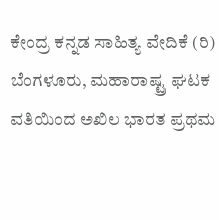ಕೇಂದ್ರ ಕನ್ನಡ ಸಾಹಿತ್ಯ ವೇದಿಕೆ (ರಿ) ಬೆಂಗಳೂರು, ಮಹಾರಾಷ್ಟ್ರ ಘಟಕ ವತಿಯಿಂದ ಅಖಿಲ ಭಾರತ ಪ್ರಥಮ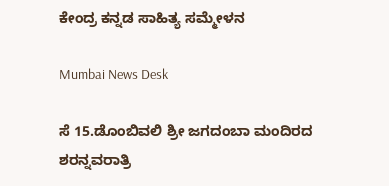ಕೇಂದ್ರ ಕನ್ನಡ ಸಾಹಿತ್ಯ ಸಮ್ಮೇಳನ

Mumbai News Desk

ಸೆ 15.ಡೊಂಬಿವಲಿ ಶ್ರೀ ಜಗದಂಬಾ ಮಂದಿರದ ಶರನ್ನವರಾತ್ರಿ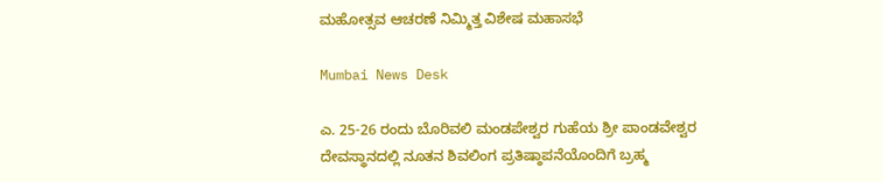ಮಹೋತ್ಸವ ಆಚರಣೆ ನಿಮ್ಮಿತ್ತ ವಿಶೇಷ ಮಹಾಸಭೆ

Mumbai News Desk

ಎ. 25-26 ರಂದು ಬೊರಿವಲಿ ಮಂಡಪೇಶ್ವರ ಗುಹೆಯ ಶ್ರೀ ಪಾಂಡವೇಶ್ವರ ದೇವಸ್ಥಾನದಲ್ಲಿ ನೂತನ ಶಿವಲಿಂಗ ಪ್ರತಿಷ್ಠಾಪನೆಯೊಂದಿಗೆ ಬ್ರಹ್ಮ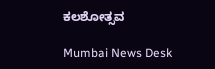ಕಲಶೋತ್ಸವ

Mumbai News Desk